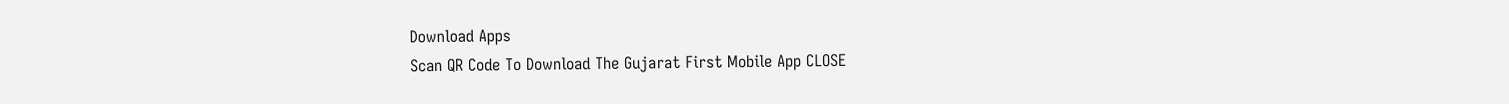Download Apps
Scan QR Code To Download The Gujarat First Mobile App CLOSE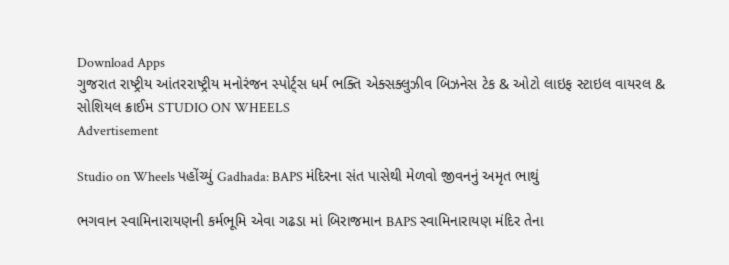Download Apps
ગુજરાત રાષ્ટ્રીય આંતરરાષ્ટ્રીય મનોરંજન સ્પોર્ટ્સ ધર્મ ભક્તિ એક્સક્લુઝીવ બિઝનેસ ટેક & ઓટો લાઇફ સ્ટાઇલ વાયરલ & સોશિયલ ક્રાઈમ STUDIO ON WHEELS
Advertisement

Studio on Wheels પહોંચ્યું Gadhada: BAPS મંદિરના સંત પાસેથી મેળવો જીવનનું અમૃત ભાથું

ભગવાન સ્વામિનારાયણની કર્મભૂમિ એવા ગઢડા માં બિરાજમાન BAPS સ્વામિનારાયણ મંદિર તેના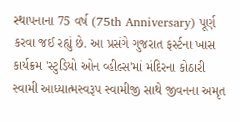સ્થાપનાના 75 વર્ષ (75th Anniversary) પૂર્ણ કરવા જઈ રહ્યું છે. આ પ્રસંગે ગુજરાત ફર્સ્ટના ખાસ કાર્યક્રમ 'સ્ટુડિયો ઓન વ્હીલ્સ'માં મંદિરના કોઠારી સ્વામી આધ્યાત્મસ્વરૂપ સ્વામીજી સાથે જીવનના અમૃત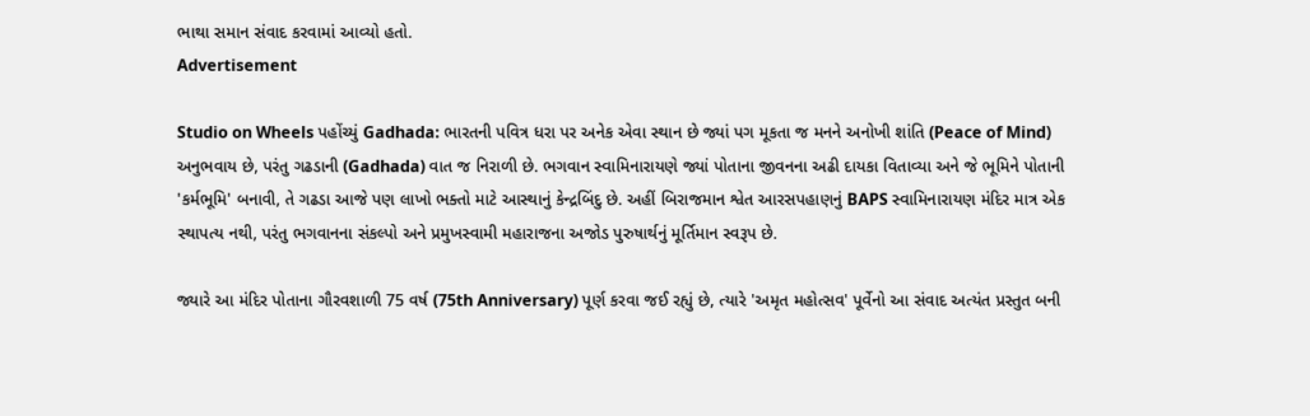ભાથા સમાન સંવાદ કરવામાં આવ્યો હતો.
Advertisement

Studio on Wheels પહોંચ્યું Gadhada: ભારતની પવિત્ર ધરા પર અનેક એવા સ્થાન છે જ્યાં પગ મૂકતા જ મનને અનોખી શાંતિ (Peace of Mind) અનુભવાય છે, પરંતુ ગઢડાની (Gadhada) વાત જ નિરાળી છે. ભગવાન સ્વામિનારાયણે જ્યાં પોતાના જીવનના અઢી દાયકા વિતાવ્યા અને જે ભૂમિને પોતાની 'કર્મભૂમિ' બનાવી, તે ગઢડા આજે પણ લાખો ભક્તો માટે આસ્થાનું કેન્દ્રબિંદુ છે. અહીં બિરાજમાન શ્વેત આરસપહાણનું BAPS સ્વામિનારાયણ મંદિર માત્ર એક સ્થાપત્ય નથી, પરંતુ ભગવાનના સંકલ્પો અને પ્રમુખસ્વામી મહારાજના અજોડ પુરુષાર્થનું મૂર્તિમાન સ્વરૂપ છે.

જ્યારે આ મંદિર પોતાના ગૌરવશાળી 75 વર્ષ (75th Anniversary) પૂર્ણ કરવા જઈ રહ્યું છે, ત્યારે 'અમૃત મહોત્સવ' પૂર્વેનો આ સંવાદ અત્યંત પ્રસ્તુત બની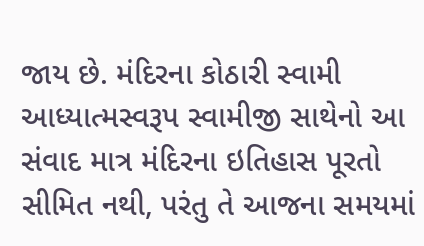જાય છે. મંદિરના કોઠારી સ્વામી આધ્યાત્મસ્વરૂપ સ્વામીજી સાથેનો આ સંવાદ માત્ર મંદિરના ઇતિહાસ પૂરતો સીમિત નથી, પરંતુ તે આજના સમયમાં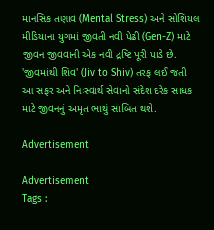માનસિક તણાવ (Mental Stress) અને સોશિયલ મીડિયાના યુગમાં જીવતી નવી પેઢી (Gen-Z) માટે જીવન જીવવાની એક નવી દ્રષ્ટિ પૂરી પાડે છે. 'જીવમાંથી શિવ' (Jiv to Shiv) તરફ લઈ જતી આ સફર અને નિઃસ્વાર્થ સેવાનો સંદેશ દરેક સાધક માટે જીવનનું અમૃત ભાથું સાબિત થશે.

Advertisement

Advertisement
Tags :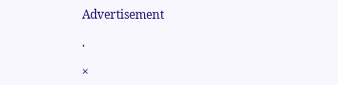Advertisement

.

×